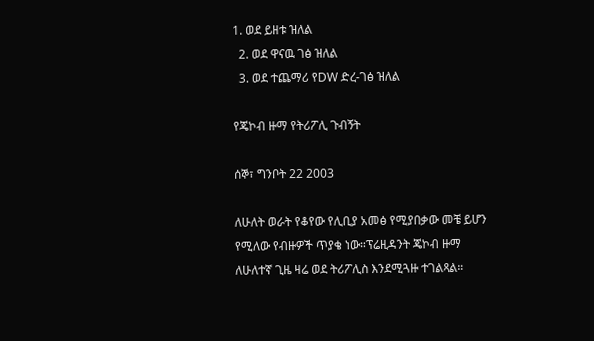1. ወደ ይዘቱ ዝለል
  2. ወደ ዋናዉ ገፅ ዝለል
  3. ወደ ተጨማሪ የDW ድረ-ገፅ ዝለል

የጄኮብ ዙማ የትሪፖሊ ጉብኝት

ሰኞ፣ ግንቦት 22 2003

ለሁለት ወራት የቆየው የሊቢያ አመፅ የሚያበቃው መቼ ይሆን የሚለው የብዙዎች ጥያቄ ነው።ፕሬዚዳንት ጄኮብ ዙማ ለሁለተኛ ጊዜ ዛሬ ወደ ትሪፖሊስ እንደሚጓዙ ተገልጻል።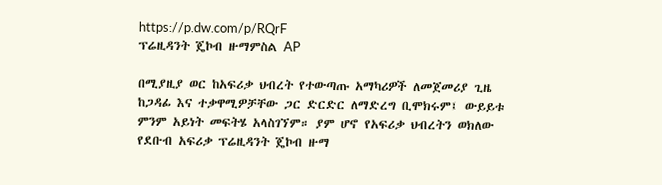https://p.dw.com/p/RQrF
ፕሬዚዳንት ጄኮብ ዙማምስል AP

በሚያዚያ ወር ከአፍሪቃ ህብረት የተውጣጡ አማካሪዎች ለመጀመሪያ ጊዜ ከጋዳፊ እና ተቃዋሚዎቻቸው ጋር ድርድር ለማድረግ ቢሞክሩም፤ ውይይቱ ምንም አይነት መፍትሄ አላስገኘም። ያም ሆኖ የአፍሪቃ ህብረትን ወክለው የደቡብ አፍሪቃ ፕሬዚዳንት ጄኮብ ዙማ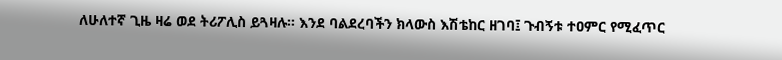ለሁለተኛ ጊዜ ዛሬ ወደ ትሪፖሊስ ይጓዛሉ። እንደ ባልደረባችን ክላውስ እሽቴከር ዘገባ፤ ጉብኝቱ ተዐምር የሚፈጥር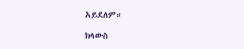አይደለም።

ክላውስ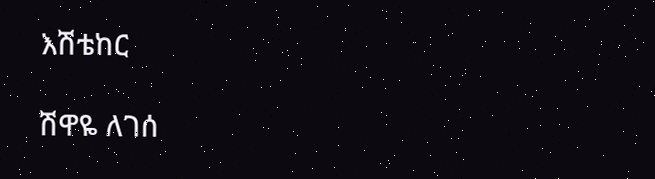እሽቴከር

ሽዋዬ ለገሰ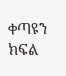ቀጣዩን ክፍል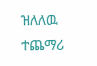ዝለለዉ ተጨማሪ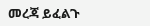መረጃ ይፈልጉ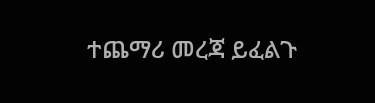ተጨማሪ መረጃ ይፈልጉ